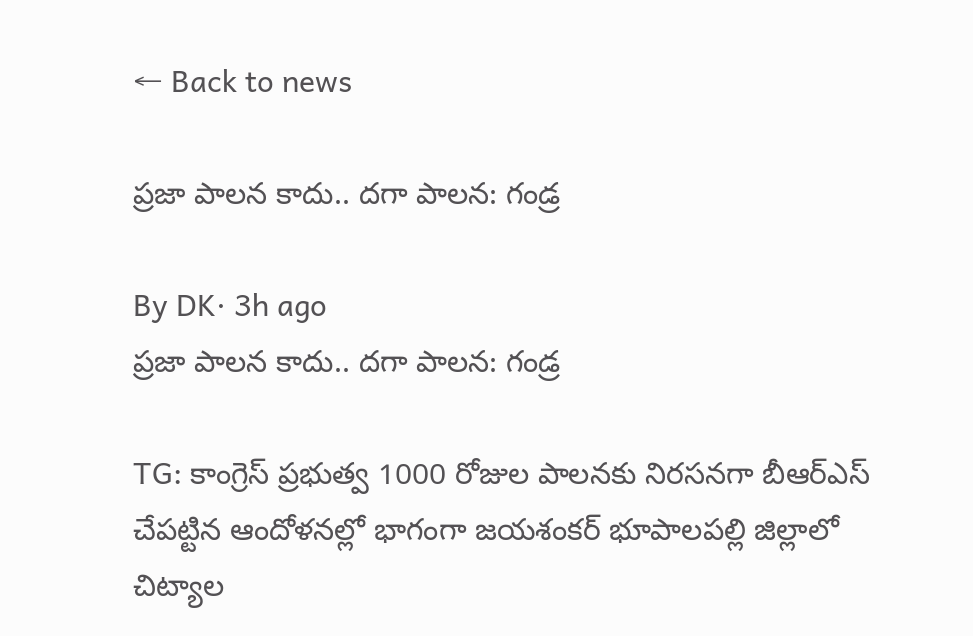← Back to news

ప్రజా పాలన కాదు.. దగా పాలన: గండ్ర

By DK· 3h ago
ప్రజా పాలన కాదు.. దగా పాలన: గండ్ర

TG: కాంగ్రెస్ ప్రభుత్వ 1000 రోజుల పాలనకు నిరసనగా బీఆర్‌ఎస్‌ చేపట్టిన ఆందోళనల్లో భాగంగా జయశంకర్ భూపాలపల్లి జిల్లాలో చిట్యాల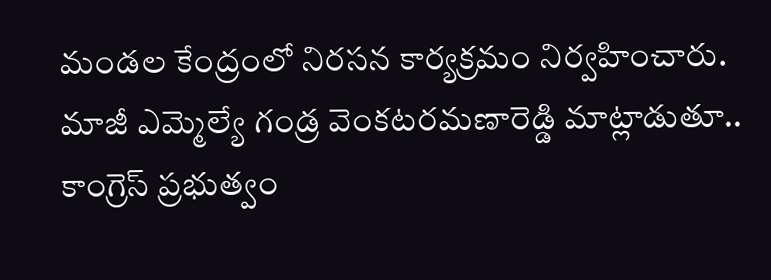మండల కేంద్రంలో నిరసన కార్యక్రమం నిర్వహించారు. మాజీ ఎమ్మెల్యే గండ్ర వెంకటరమణారెడ్డి మాట్లాడుతూ.. కాంగ్రెస్ ప్రభుత్వం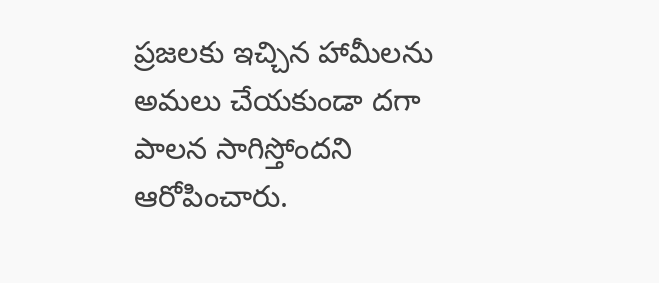ప్రజలకు ఇచ్చిన హామీలను అమలు చేయకుండా దగా పాలన సాగిస్తోందని ఆరోపించారు.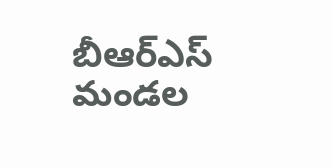బీఆర్‌ఎస్‌ మండల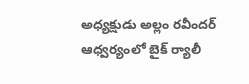అధ్యక్షుడు అల్లం రవీందర్ ఆధ్వర్యంలో బైక్ ర్యాలీ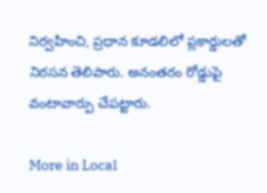నిర్వహించి, ప్రధాన కూడలిలో ప్లకార్డులతో నిరసన తెలిపారు. అనంతరం రోడ్డుపై వంటావార్పు చేపట్టారు.

More in Local